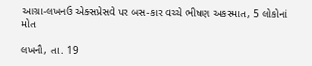આગ્રા-લખનઉ એક્સપ્રેસવે પર બસ-કાર વચ્ચે ભીષણ અકસ્માત, 5 લોકોનાં મોત

લખનૌ, તા. 19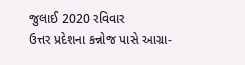જુલાઈ 2020 રવિવાર
ઉત્તર પ્રદેશના કન્નોજ પાસે આગ્રા-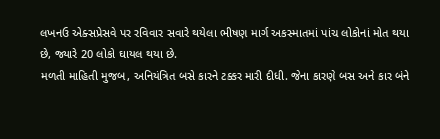લખનઉ એક્સપ્રેસવે પર રવિવાર સવારે થયેલા ભીષણ માર્ગ અકસ્માતમાં પાંચ લોકોનાં મોત થયા છે, જ્યારે 20 લોકો ઘાયલ થયા છે.
મળતી માહિતી મુજબ, અનિયંત્રિત બસે કારને ટક્કર મારી દીધી. જેના કારણે બસ અને કાર બંને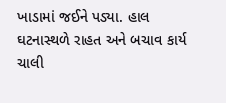ખાડામાં જઈને પડ્યા. હાલ ઘટનાસ્થળે રાહત અને બચાવ કાર્ય ચાલી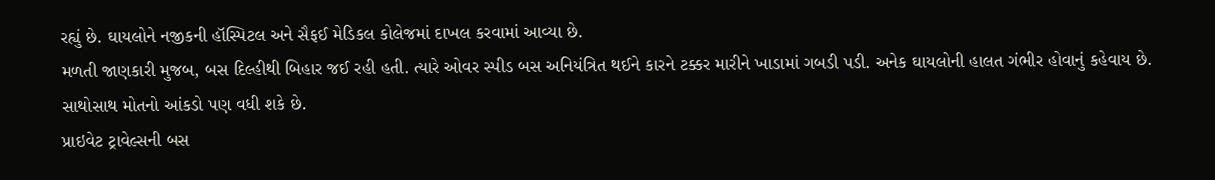રહ્યું છે. ઘાયલોને નજીકની હૉસ્પિટલ અને સૈફઈ મેડિકલ કોલેજમાં દાખલ કરવામાં આવ્યા છે.
મળતી જાણકારી મુજબ, બસ દિલ્હીથી બિહાર જઈ રહી હતી. ત્યારે ઓવર સ્પીડ બસ અનિયંત્રિત થઈને કારને ટક્કર મારીને ખાડામાં ગબડી પડી. અનેક ઘાયલોની હાલત ગંભીર હોવાનું કહેવાય છે. સાથોસાથ મોતનો આંકડો પણ વધી શકે છે.
પ્રાઇવેટ ટ્રાવેલ્સની બસ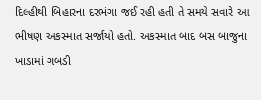દિલ્હીથી બિહારના દરભંગા જઈ રહી હતી તે સમયે સવારે આ ભીષણ અકસ્માત સર્જાયો હતો. અકસ્માત બાદ બસ બાજુના ખાડામાં ગબડી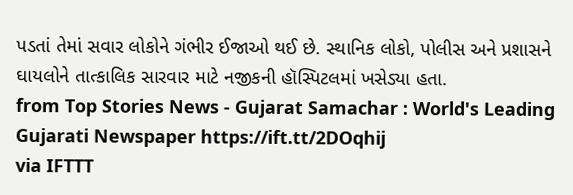પડતાં તેમાં સવાર લોકોને ગંભીર ઈજાઓ થઈ છે. સ્થાનિક લોકો, પોલીસ અને પ્રશાસને ઘાયલોને તાત્કાલિક સારવાર માટે નજીકની હૉસ્પિટલમાં ખસેડ્યા હતા.
from Top Stories News - Gujarat Samachar : World's Leading Gujarati Newspaper https://ift.tt/2DOqhij
via IFTTT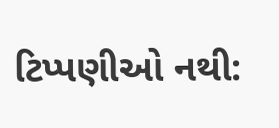ટિપ્પણીઓ નથી: